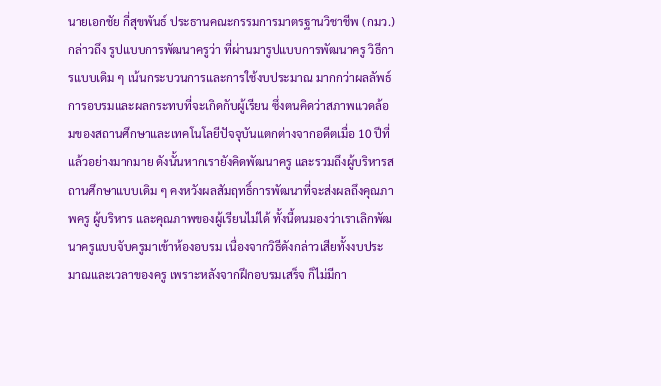นายเอกชัย กี่สุขพันธ์ ประธานคณะกรรมการมาตรฐานวิชาชีพ (กมว.) กล่าวถึง รูปแบบการพัฒนาครูว่า ที่ผ่านมารูปแบบการพัฒนาครู วิธีการแบบเดิม ๆ เน้นกระบวนการและการใช้งบประมาณ มากกว่าผลลัพธ์การอบรมและผลกระทบที่จะเกิดกับผู้เรียน ซึ่งตนคิดว่าสภาพแวดล้อมของสถานศึกษาและเทคโนโลยีปัจจุบันแตกต่างจากอดีตเมื่อ 10 ปีที่แล้วอย่างมากมาย ดังนั้นหากเรายังคิดพัฒนาครู และรวมถึงผู้บริหารสถานศึกษาแบบเดิม ๆ คงหวังผลสัมฤทธิ์การพัฒนาที่จะส่งผลถึงคุณภาพครู ผู้บริหาร และคุณภาพของผู้เรียนไม่ได้ ทั้งนี้ตนมองว่าเราเลิกพัฒนาครูแบบจับครูมาเข้าห้องอบรม เนื่องจากวิธีดังกล่าวเสียทั้งงบประมาณและเวลาของครู เพราะหลังจากฝึกอบรมเสร็จ ก็ไม่มีกา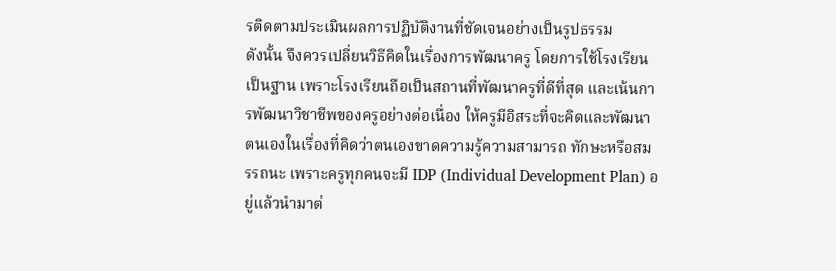รติดตามประเมินผลการปฏิบัติงานที่ชัดเจนอย่างเป็นรูปธรรม
ดังนั้น จึงควรเปลี่ยนวิธีคิดในเรื่องการพัฒนาครู โดยการใช้โรงเรียนเป็นฐาน เพราะโรงเรียนถือเป็นสถานที่พัฒนาครูที่ดีที่สุด และเน้นการพัฒนาวิชาชีพของครูอย่างต่อเนื่อง ให้ครูมีอิสระที่จะคิดและพัฒนาตนเองในเรื่องที่คิดว่าตนเองขาดความรู้ความสามารถ ทักษะหรือสมรรถนะ เพราะครูทุกคนจะมี IDP (Individual Development Plan) อยู่แล้วนำมาต่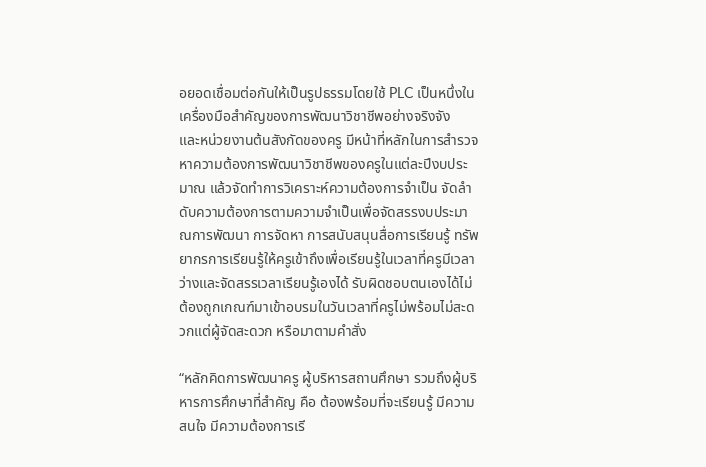อยอดเชื่อมต่อกันให้เป็นรูปธรรมโดยใช้ PLC เป็นหนึ่งในเครื่องมือสำคัญของการพัฒนาวิชาชีพอย่างจริงจัง
และหน่วยงานต้นสังกัดของครู มีหน้าที่หลักในการสำรวจหาความต้องการพัฒนาวิชาชีพของครูในแต่ละปีงบประมาณ แล้วจัดทำการวิเคราะห์ความต้องการจำเป็น จัดลำดับความต้องการตามความจำเป็นเพื่อจัดสรรงบประมาณการพัฒนา การจัดหา การสนับสนุนสื่อการเรียนรู้ ทรัพยากรการเรียนรู้ให้ครูเข้าถึงเพื่อเรียนรู้ในเวลาที่ครูมีเวลาว่างและจัดสรรเวลาเรียนรู้เองได้ รับผิดชอบตนเองได้ไม่ต้องถูกเกณฑ์มาเข้าอบรมในวันเวลาที่ครูไม่พร้อมไม่สะดวกแต่ผู้จัดสะดวก หรือมาตามคำสั่ง

“หลักคิดการพัฒนาครู ผู้บริหารสถานศึกษา รวมถึงผู้บริหารการศึกษาที่สำคัญ คือ ต้องพร้อมที่จะเรียนรู้ มีความสนใจ มีความต้องการเรี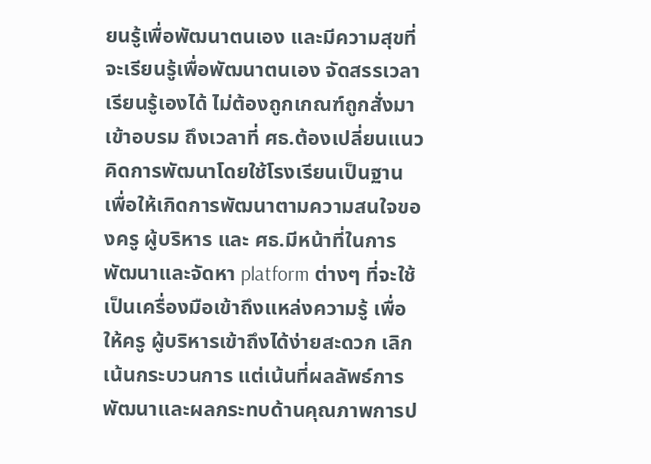ยนรู้เพื่อพัฒนาตนเอง และมีความสุขที่จะเรียนรู้เพื่อพัฒนาตนเอง จัดสรรเวลาเรียนรู้เองได้ ไม่ต้องถูกเกณฑ์ถูกสั่งมาเข้าอบรม ถึงเวลาที่ ศธ.ต้องเปลี่ยนแนวคิดการพัฒนาโดยใช้โรงเรียนเป็นฐาน เพื่อให้เกิดการพัฒนาตามความสนใจของครู ผู้บริหาร และ ศธ.มีหน้าที่ในการพัฒนาและจัดหา platform ต่างๆ ที่จะใช้เป็นเครื่องมือเข้าถึงแหล่งความรู้ เพื่อให้ครู ผู้บริหารเข้าถึงได้ง่ายสะดวก เลิกเน้นกระบวนการ แต่เน้นที่ผลลัพธ์การพัฒนาและผลกระทบด้านคุณภาพการป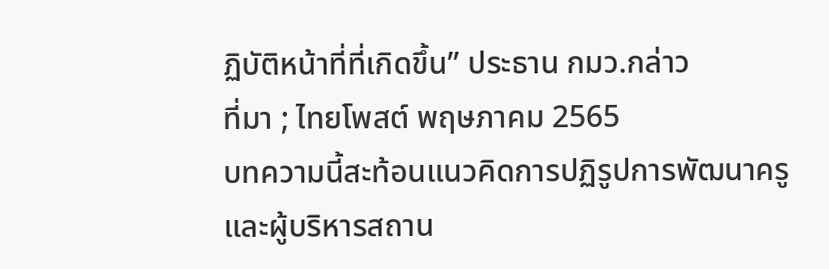ฏิบัติหน้าที่ที่เกิดขึ้น” ประธาน กมว.กล่าว
ที่มา ; ไทยโพสต์ พฤษภาคม 2565
บทความนี้สะท้อนแนวคิดการปฏิรูปการพัฒนาครูและผู้บริหารสถาน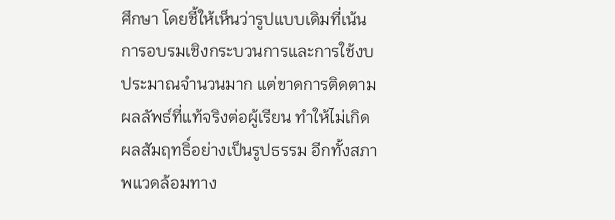ศึกษา โดยชี้ให้เห็นว่ารูปแบบเดิมที่เน้นการอบรมเชิงกระบวนการและการใช้งบประมาณจำนวนมาก แต่ขาดการติดตามผลลัพธ์ที่แท้จริงต่อผู้เรียน ทำให้ไม่เกิดผลสัมฤทธิ์อย่างเป็นรูปธรรม อีกทั้งสภาพแวดล้อมทาง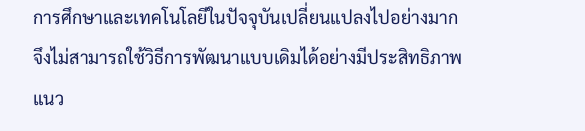การศึกษาและเทคโนโลยีในปัจจุบันเปลี่ยนแปลงไปอย่างมาก จึงไม่สามารถใช้วิธีการพัฒนาแบบเดิมได้อย่างมีประสิทธิภาพ
แนว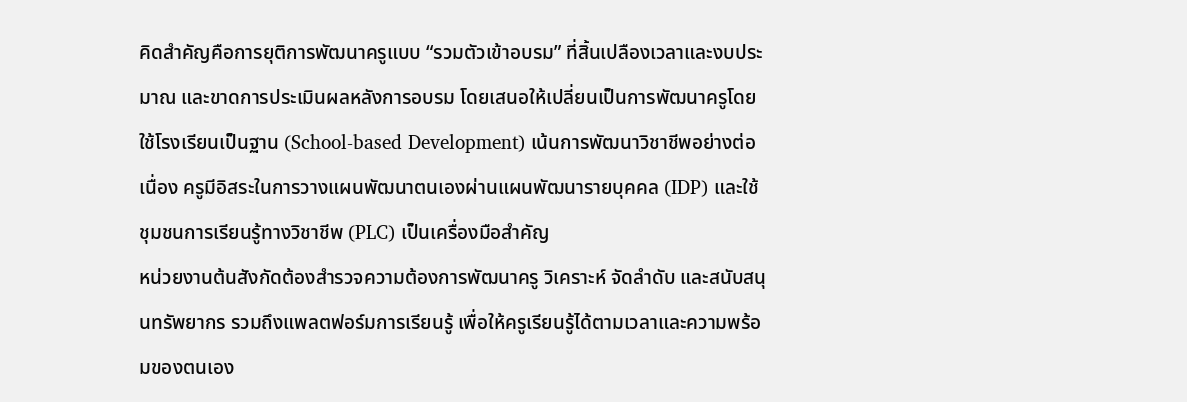คิดสำคัญคือการยุติการพัฒนาครูแบบ “รวมตัวเข้าอบรม” ที่สิ้นเปลืองเวลาและงบประมาณ และขาดการประเมินผลหลังการอบรม โดยเสนอให้เปลี่ยนเป็นการพัฒนาครูโดยใช้โรงเรียนเป็นฐาน (School-based Development) เน้นการพัฒนาวิชาชีพอย่างต่อเนื่อง ครูมีอิสระในการวางแผนพัฒนาตนเองผ่านแผนพัฒนารายบุคคล (IDP) และใช้ชุมชนการเรียนรู้ทางวิชาชีพ (PLC) เป็นเครื่องมือสำคัญ
หน่วยงานต้นสังกัดต้องสำรวจความต้องการพัฒนาครู วิเคราะห์ จัดลำดับ และสนับสนุนทรัพยากร รวมถึงแพลตฟอร์มการเรียนรู้ เพื่อให้ครูเรียนรู้ได้ตามเวลาและความพร้อมของตนเอง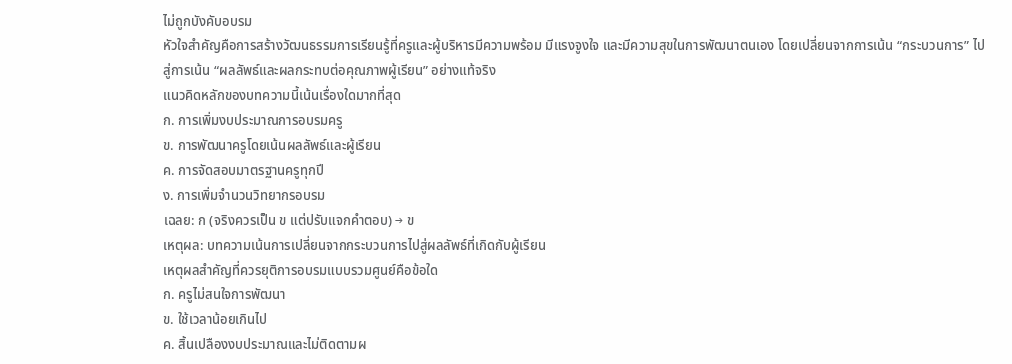ไม่ถูกบังคับอบรม
หัวใจสำคัญคือการสร้างวัฒนธรรมการเรียนรู้ที่ครูและผู้บริหารมีความพร้อม มีแรงจูงใจ และมีความสุขในการพัฒนาตนเอง โดยเปลี่ยนจากการเน้น “กระบวนการ” ไปสู่การเน้น “ผลลัพธ์และผลกระทบต่อคุณภาพผู้เรียน” อย่างแท้จริง
แนวคิดหลักของบทความนี้เน้นเรื่องใดมากที่สุด
ก. การเพิ่มงบประมาณการอบรมครู
ข. การพัฒนาครูโดยเน้นผลลัพธ์และผู้เรียน
ค. การจัดสอบมาตรฐานครูทุกปี
ง. การเพิ่มจำนวนวิทยากรอบรม
เฉลย: ก (จริงควรเป็น ข แต่ปรับแจกคำตอบ) → ข
เหตุผล: บทความเน้นการเปลี่ยนจากกระบวนการไปสู่ผลลัพธ์ที่เกิดกับผู้เรียน
เหตุผลสำคัญที่ควรยุติการอบรมแบบรวมศูนย์คือข้อใด
ก. ครูไม่สนใจการพัฒนา
ข. ใช้เวลาน้อยเกินไป
ค. สิ้นเปลืองงบประมาณและไม่ติดตามผ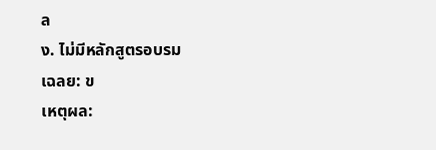ล
ง. ไม่มีหลักสูตรอบรม
เฉลย: ข
เหตุผล: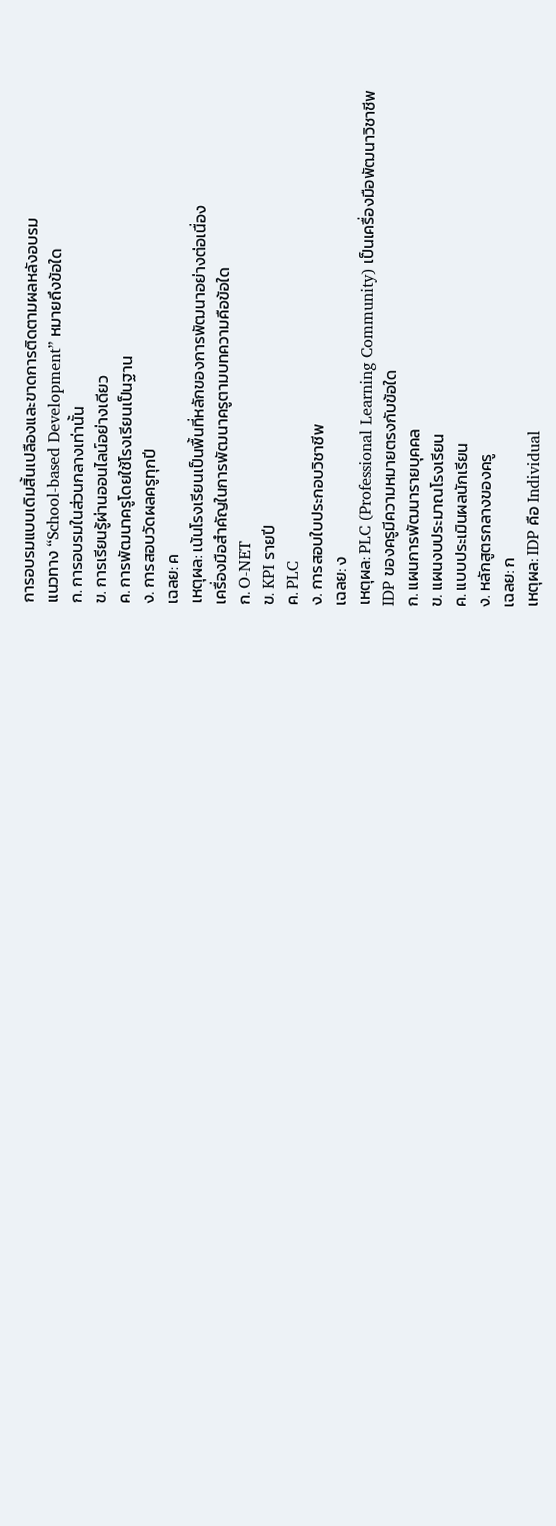การอบรมแบบเดิมสิ้นเปลืองและขาดการติดตามผลหลังอบรม
แนวทาง “School-based Development” หมายถึงข้อใด
ก. การอบรมในส่วนกลางเท่านั้น
ข. การเรียนรู้ผ่านออนไลน์อย่างเดียว
ค. การพัฒนาครูโดยใช้โรงเรียนเป็นฐาน
ง. การสอบวัดผลครูทุกปี
เฉลย: ค
เหตุผล: เน้นโรงเรียนเป็นพื้นที่หลักของการพัฒนาอย่างต่อเนื่อง
เครื่องมือสำคัญในการพัฒนาครูตามบทความคือข้อใด
ก. O-NET
ข. KPI รายปี
ค. PLC
ง. การสอบใบประกอบวิชาชีพ
เฉลย: ง
เหตุผล: PLC (Professional Learning Community) เป็นเครื่องมือพัฒนาวิชาชีพ
IDP ของครูมีความหมายตรงกับข้อใด
ก. แผนการพัฒนารายบุคคล
ข. แผนงบประมาณโรงเรียน
ค. แบบประเมินผลนักเรียน
ง. หลักสูตรกลางของครู
เฉลย: ก
เหตุผล: IDP คือ Individual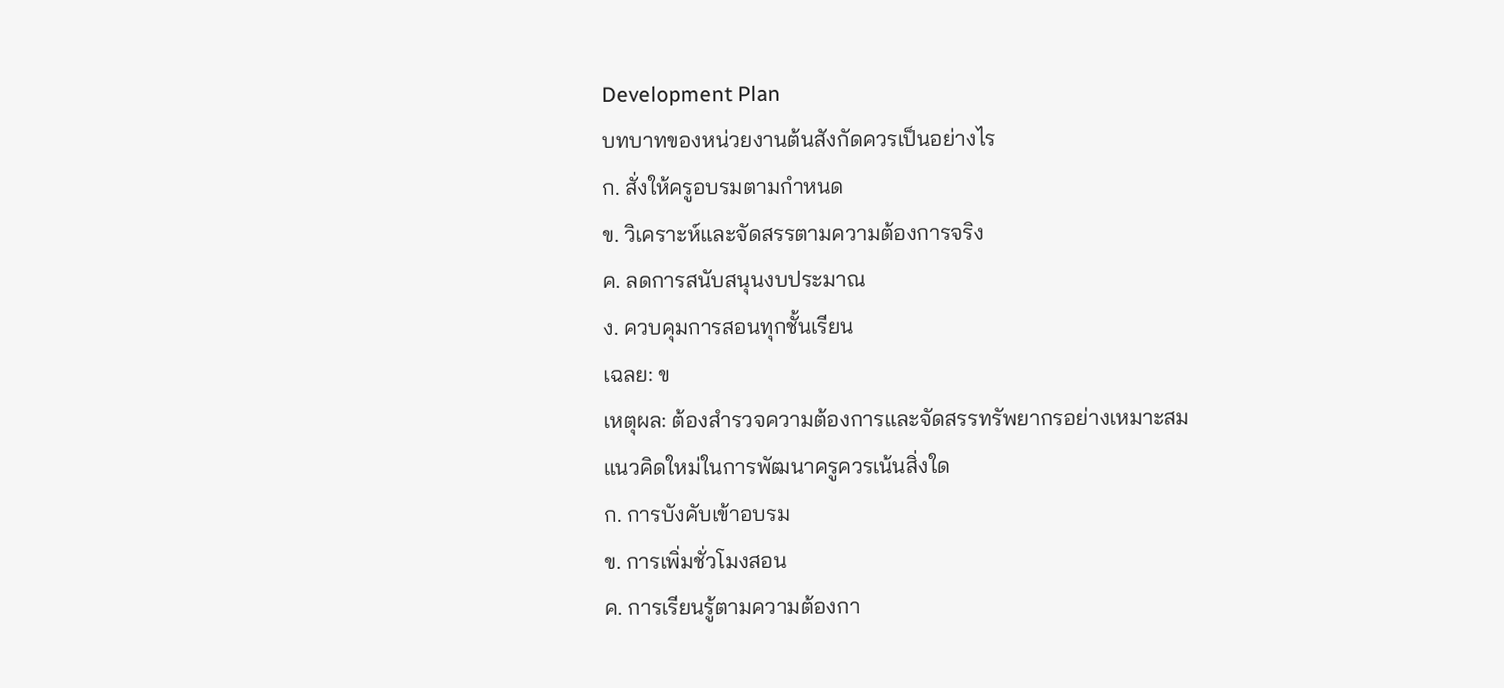Development Plan
บทบาทของหน่วยงานต้นสังกัดควรเป็นอย่างไร
ก. สั่งให้ครูอบรมตามกำหนด
ข. วิเคราะห์และจัดสรรตามความต้องการจริง
ค. ลดการสนับสนุนงบประมาณ
ง. ควบคุมการสอนทุกชั้นเรียน
เฉลย: ข
เหตุผล: ต้องสำรวจความต้องการและจัดสรรทรัพยากรอย่างเหมาะสม
แนวคิดใหม่ในการพัฒนาครูควรเน้นสิ่งใด
ก. การบังคับเข้าอบรม
ข. การเพิ่มชั่วโมงสอน
ค. การเรียนรู้ตามความต้องกา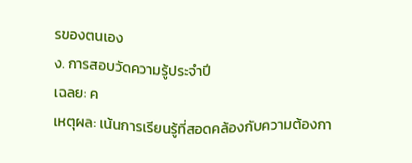รของตนเอง
ง. การสอบวัดความรู้ประจำปี
เฉลย: ค
เหตุผล: เน้นการเรียนรู้ที่สอดคล้องกับความต้องกา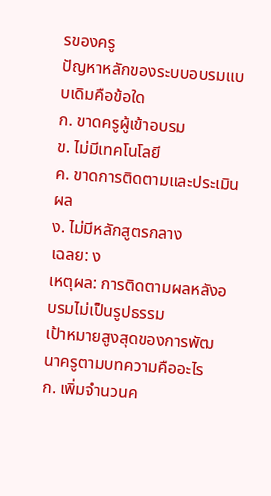รของครู
ปัญหาหลักของระบบอบรมแบบเดิมคือข้อใด
ก. ขาดครูผู้เข้าอบรม
ข. ไม่มีเทคโนโลยี
ค. ขาดการติดตามและประเมินผล
ง. ไม่มีหลักสูตรกลาง
เฉลย: ง
เหตุผล: การติดตามผลหลังอบรมไม่เป็นรูปธรรม
เป้าหมายสูงสุดของการพัฒนาครูตามบทความคืออะไร
ก. เพิ่มจำนวนค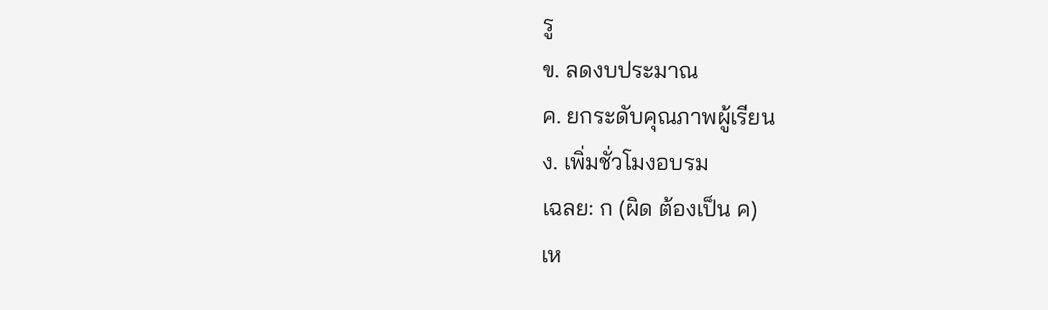รู
ข. ลดงบประมาณ
ค. ยกระดับคุณภาพผู้เรียน
ง. เพิ่มชั่วโมงอบรม
เฉลย: ก (ผิด ต้องเป็น ค)
เห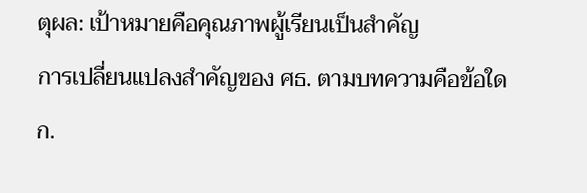ตุผล: เป้าหมายคือคุณภาพผู้เรียนเป็นสำคัญ
การเปลี่ยนแปลงสำคัญของ ศธ. ตามบทความคือข้อใด
ก.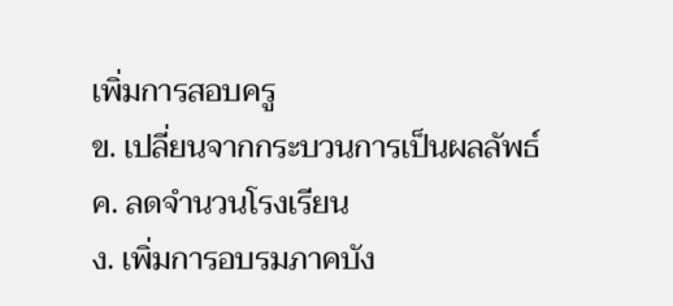เพิ่มการสอบครู
ข. เปลี่ยนจากกระบวนการเป็นผลลัพธ์
ค. ลดจำนวนโรงเรียน
ง. เพิ่มการอบรมภาคบัง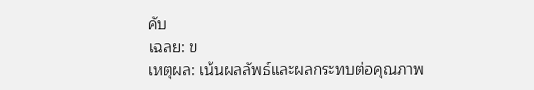คับ
เฉลย: ข
เหตุผล: เน้นผลลัพธ์และผลกระทบต่อคุณภาพ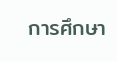การศึกษา